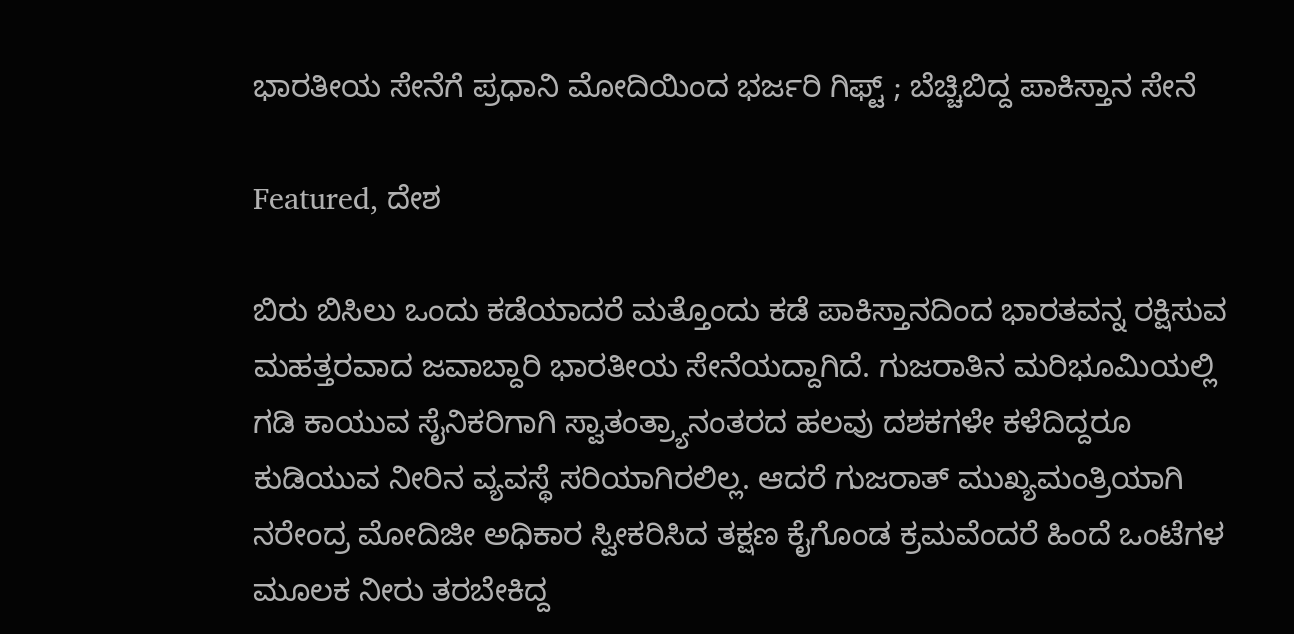ಭಾರತೀಯ ಸೇನೆಗೆ ಪ್ರಧಾನಿ ಮೋದಿಯಿಂದ ಭರ್ಜರಿ ಗಿಫ್ಟ್ ; ಬೆಚ್ಚಿಬಿದ್ದ ಪಾಕಿಸ್ತಾನ ಸೇನೆ

Featured, ದೇಶ

ಬಿರು ಬಿಸಿಲು ಒಂದು ಕಡೆಯಾದರೆ ಮತ್ತೊಂದು ಕಡೆ ಪಾಕಿಸ್ತಾನದಿಂದ ಭಾರತವನ್ನ ರಕ್ಷಿಸುವ ಮಹತ್ತರವಾದ ಜವಾಬ್ದಾರಿ ಭಾರತೀಯ ಸೇನೆಯದ್ದಾಗಿದೆ. ಗುಜರಾತಿನ ಮರಿಭೂಮಿಯಲ್ಲಿ ಗಡಿ ಕಾಯುವ ಸೈನಿಕರಿಗಾಗಿ ಸ್ವಾತಂತ್ರ್ಯಾನಂತರದ ಹಲವು ದಶಕಗಳೇ ಕಳೆದಿದ್ದರೂ ಕುಡಿಯುವ ನೀರಿನ ವ್ಯವಸ್ಥೆ ಸರಿಯಾಗಿರಲಿಲ್ಲ. ಆದರೆ ಗುಜರಾತ್ ಮುಖ್ಯಮಂತ್ರಿಯಾಗಿ ನರೇಂದ್ರ ಮೋದಿಜೀ ಅಧಿಕಾರ ಸ್ವೀಕರಿಸಿದ ತಕ್ಷಣ ಕೈಗೊಂಡ ಕ್ರಮವೆಂದರೆ ಹಿಂದೆ ಒಂಟೆಗಳ ಮೂಲಕ ನೀರು ತರಬೇಕಿದ್ದ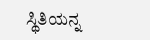ಸ್ಥಿತಿಯನ್ನ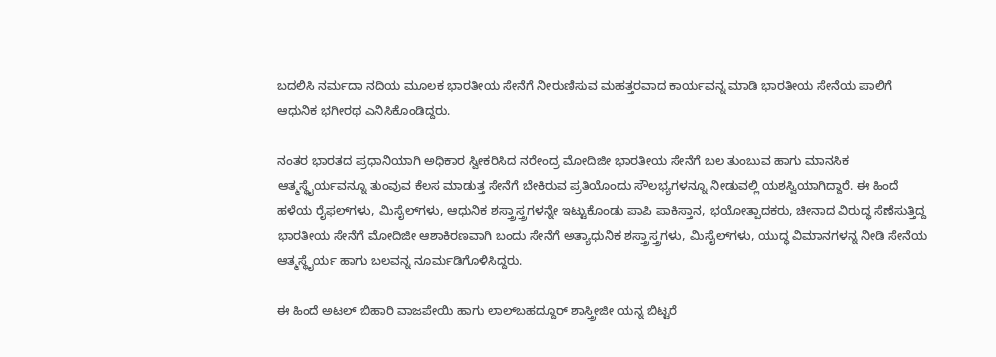ಬದಲಿಸಿ ನರ್ಮದಾ ನದಿಯ ಮೂಲಕ ಭಾರತೀಯ ಸೇನೆಗೆ ನೀರುಣಿಸುವ ಮಹತ್ತರವಾದ ಕಾರ್ಯವನ್ನ ಮಾಡಿ ಭಾರತೀಯ ಸೇನೆಯ ಪಾಲಿಗೆ ಆಧುನಿಕ ಭಗೀರಥ ಎನಿಸಿಕೊಂಡಿದ್ದರು.

ನಂತರ ಭಾರತದ ಪ್ರಧಾನಿಯಾಗಿ ಅಧಿಕಾರ ಸ್ವೀಕರಿಸಿದ ನರೇಂದ್ರ ಮೋದಿಜೀ ಭಾರತೀಯ ಸೇನೆಗೆ ಬಲ ತುಂಬುವ ಹಾಗು ಮಾನಸಿಕ ಆತ್ಮಸ್ಥೈರ್ಯವನ್ನೂ ತುಂವುವ ಕೆಲಸ ಮಾಡುತ್ತ ಸೇನೆಗೆ ಬೇಕಿರುವ ಪ್ರತಿಯೊಂದು ಸೌಲಭ್ಯಗಳನ್ನೂ ನೀಡುವಲ್ಲಿ ಯಶಸ್ವಿಯಾಗಿದ್ದಾರೆ. ಈ ಹಿಂದೆ ಹಳೆಯ ರೈಫಲ್‌ಗಳು, ಮಿಸೈಲ್‌ಗಳು, ಆಧುನಿಕ ಶಸ್ತ್ರಾಸ್ತ್ರಗಳನ್ನೇ ಇಟ್ಟುಕೊಂಡು ಪಾಪಿ ಪಾಕಿಸ್ತಾನ, ಭಯೋತ್ಪಾದಕರು, ಚೀನಾದ ವಿರುದ್ಧ ಸೆಣೆಸುತ್ತಿದ್ದ ಭಾರತೀಯ ಸೇನೆಗೆ ಮೋದಿಜೀ ಆಶಾಕಿರಣವಾಗಿ ಬಂದು ಸೇನೆಗೆ ಅತ್ಯಾಧುನಿಕ ಶಸ್ತ್ರಾಸ್ತ್ರಗಳು, ಮಿಸೈಲ್‌ಗಳು, ಯುದ್ಧ ವಿಮಾನಗಳನ್ನ ನೀಡಿ ಸೇನೆಯ ಆತ್ಮಸ್ಥೈರ್ಯ ಹಾಗು ಬಲವನ್ನ ನೂರ್ಮಡಿಗೊಳಿಸಿದ್ದರು.

ಈ ಹಿಂದೆ ಅಟಲ್ ಬಿಹಾರಿ ವಾಜಪೇಯಿ ಹಾಗು ಲಾಲ್‌ಬಹದ್ದೂರ್ ಶಾಸ್ತ್ರೀಜೀ ಯನ್ನ ಬಿಟ್ಟರೆ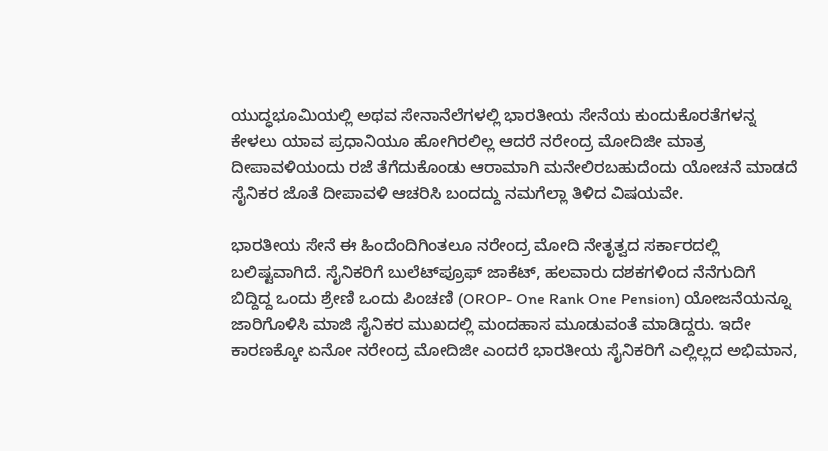ಯುದ್ಧಭೂಮಿಯಲ್ಲಿ ಅಥವ ಸೇನಾನೆಲೆಗಳಲ್ಲಿ ಭಾರತೀಯ ಸೇನೆಯ ಕುಂದುಕೊರತೆಗಳನ್ನ ಕೇಳಲು ಯಾವ ಪ್ರಧಾನಿಯೂ ಹೋಗಿರಲಿಲ್ಲ ಆದರೆ ನರೇಂದ್ರ ಮೋದಿಜೀ ಮಾತ್ರ ದೀಪಾವಳಿಯಂದು ರಜೆ ತೆಗೆದುಕೊಂಡು ಆರಾಮಾಗಿ ಮನೇಲಿರಬಹುದೆಂದು ಯೋಚನೆ ಮಾಡದೆ ಸೈನಿಕರ ಜೊತೆ ದೀಪಾವಳಿ ಆಚರಿಸಿ ಬಂದದ್ದು ನಮಗೆಲ್ಲಾ ತಿಳಿದ ವಿಷಯವೇ.

ಭಾರತೀಯ ಸೇನೆ ಈ ಹಿಂದೆಂದಿಗಿಂತಲೂ ನರೇಂದ್ರ ಮೋದಿ ನೇತೃತ್ವದ ಸರ್ಕಾರದಲ್ಲಿ ಬಲಿಷ್ಟವಾಗಿದೆ. ಸೈನಿಕರಿಗೆ ಬುಲೆಟ್‌ಪ್ರೂಫ್ ಜಾಕೆಟ್, ಹಲವಾರು ದಶಕಗಳಿಂದ ನೆನೆಗುದಿಗೆ ಬಿದ್ದಿದ್ದ ಒಂದು ಶ್ರೇಣಿ ಒಂದು ಪಿಂಚಣಿ (OROP- One Rank One Pension) ಯೋಜನೆಯನ್ನೂ ಜಾರಿಗೊಳಿಸಿ ಮಾಜಿ ಸೈನಿಕರ ಮುಖದಲ್ಲಿ ಮಂದಹಾಸ ಮೂಡುವಂತೆ ಮಾಡಿದ್ದರು. ಇದೇ ಕಾರಣಕ್ಕೋ ಏನೋ ನರೇಂದ್ರ ಮೋದಿಜೀ ಎಂದರೆ ಭಾರತೀಯ ಸೈನಿಕರಿಗೆ ಎಲ್ಲಿಲ್ಲದ ಅಭಿಮಾನ,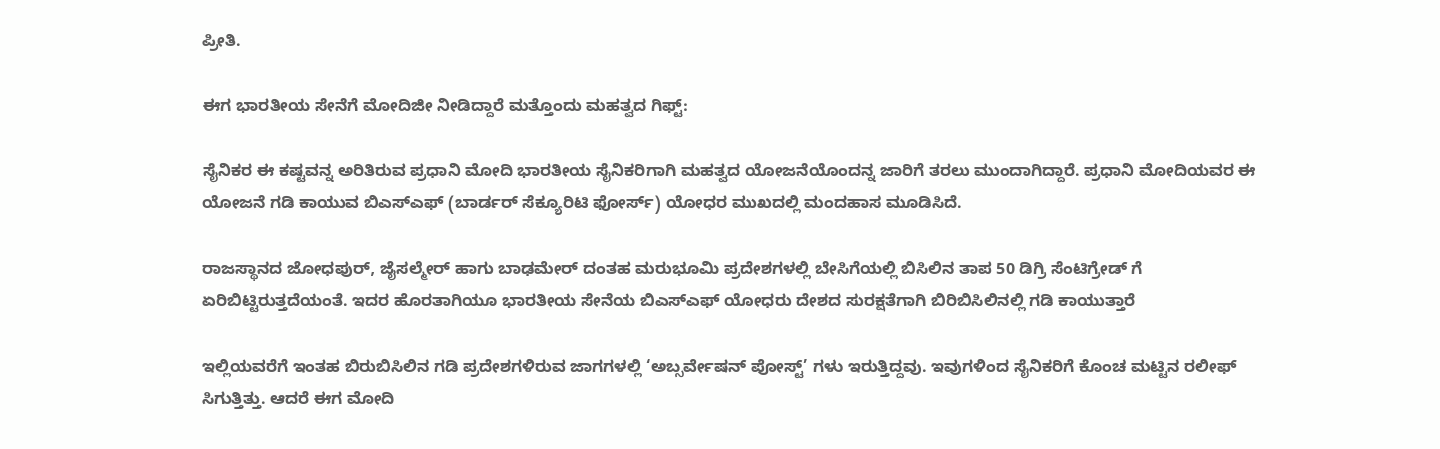ಪ್ರೀತಿ.

ಈಗ ಭಾರತೀಯ ಸೇನೆಗೆ ಮೋದಿಜೀ ನೀಡಿದ್ದಾರೆ ಮತ್ತೊಂದು ಮಹತ್ವದ ಗಿಫ್ಟ್:

ಸೈನಿಕರ ಈ ಕಷ್ಟವನ್ನ ಅರಿತಿರುವ ಪ್ರಧಾನಿ ಮೋದಿ ಭಾರತೀಯ ಸೈನಿಕರಿಗಾಗಿ ಮಹತ್ವದ ಯೋಜನೆಯೊಂದನ್ನ ಜಾರಿಗೆ ತರಲು ಮುಂದಾಗಿದ್ದಾರೆ. ಪ್ರಧಾನಿ ಮೋದಿಯವರ ಈ ಯೋಜನೆ ಗಡಿ ಕಾಯುವ ಬಿಎಸ್‌ಎಫ್ (ಬಾರ್ಡರ್ ಸೆಕ್ಯೂರಿಟಿ ಫೋರ್ಸ್) ಯೋಧರ ಮುಖದಲ್ಲಿ ಮಂದಹಾಸ ಮೂಡಿಸಿದೆ.

ರಾಜಸ್ಥಾನದ ಜೋಧಪುರ್, ಜೈಸಲ್ಮೇರ್ ಹಾಗು ಬಾಢಮೇರ್ ದಂತಹ ಮರುಭೂಮಿ ಪ್ರದೇಶಗಳಲ್ಲಿ ಬೇಸಿಗೆಯಲ್ಲಿ ಬಿಸಿಲಿನ ತಾಪ 50 ಡಿಗ್ರಿ ಸೆಂಟಿಗ್ರೇಡ್ ಗೆ ಏರಿಬಿಟ್ಟಿರುತ್ತದೆಯಂತೆ. ಇದರ ಹೊರತಾಗಿಯೂ ಭಾರತೀಯ ಸೇನೆಯ ಬಿಎಸ್‌ಎಫ್ ಯೋಧರು ದೇಶದ ಸುರಕ್ಷತೆಗಾಗಿ ಬಿರಿಬಿಸಿಲಿನಲ್ಲಿ ಗಡಿ ಕಾಯುತ್ತಾರೆ

ಇಲ್ಲಿಯವರೆಗೆ ಇಂತಹ ಬಿರುಬಿಸಿಲಿನ ಗಡಿ ಪ್ರದೇಶಗಳಿರುವ ಜಾಗಗಳಲ್ಲಿ ‘ಅಬ್ಸರ್ವೇಷನ್ ಪೋಸ್ಟ್’ ಗಳು ಇರುತ್ತಿದ್ದವು. ಇವುಗಳಿಂದ ಸೈನಿಕರಿಗೆ ಕೊಂಚ ಮಟ್ಟಿನ ರಲೀಫ್ ಸಿಗುತ್ತಿತ್ತು. ಆದರೆ ಈಗ ಮೋದಿ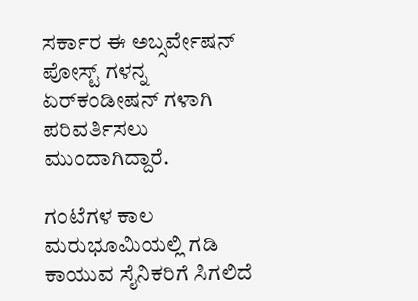ಸರ್ಕಾರ ಈ ಅಬ್ಸರ್ವೇಷನ್ ಪೋಸ್ಟ್ ಗಳನ್ನ ಏರ್‌ಕಂಡೀಷನ್ ಗಳಾಗಿ ಪರಿವರ್ತಿಸಲು ಮುಂದಾಗಿದ್ದಾರೆ.

ಗಂಟೆಗಳ ಕಾಲ ಮರುಭೂಮಿಯಲ್ಲಿ ಗಡಿ ಕಾಯುವ ಸೈನಿಕರಿಗೆ ಸಿಗಲಿದೆ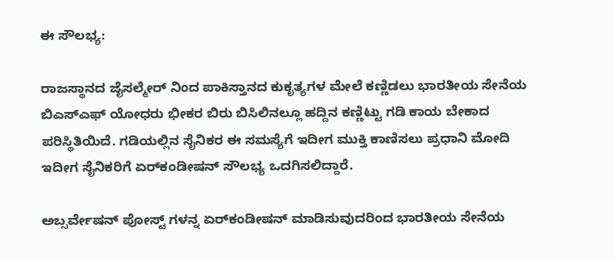ಈ ಸೌಲಭ್ಯ:

ರಾಜಸ್ಥಾನದ ಜೈಸಲ್ಮೇರ್ ನಿಂದ ಪಾಕಿಸ್ತಾನದ ಕುಕೃತ್ಯಗಳ ಮೇಲೆ ಕಣ್ಣಿಡಲು ಭಾರತೀಯ ಸೇನೆಯ ಬಿಎಸ್‌ಎಫ್ ಯೋಧರು ಭೀಕರ ಬಿರು ಬಿಸಿಲಿನಲ್ಲೂ ಹದ್ದಿನ ಕಣ್ಣಿಟ್ಟು ಗಡಿ ಕಾಯ ಬೇಕಾದ ಪರಿಸ್ಥಿತಿಯಿದೆ. ಗಡಿಯಲ್ಲಿನ ಸೈನಿಕರ ಈ ಸಮಸ್ಯೆಗೆ ಇದೀಗ ಮುಕ್ತಿ ಕಾಣಿಸಲು ಪ್ರಧಾನಿ ಮೋದಿ ಇದೀಗ ಸೈನಿಕರಿಗೆ ಏರ್‌ಕಂಡೀಷನ್ ಸೌಲಭ್ಯ ಒದಗಿಸಲಿದ್ದಾರೆ.

ಅಬ್ಸರ್ವೇಷನ್ ಪೋಸ್ಟ್‌ ಗಳನ್ನ ಏರ್‌ಕಂಡೀಷನ್ ಮಾಡಿಸುವುದರಿಂದ ಭಾರತೀಯ ಸೇನೆಯ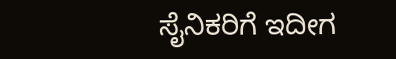ಸೈನಿಕರಿಗೆ ಇದೀಗ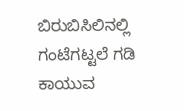ಬಿರುಬಿಸಿಲಿನಲ್ಲಿ ಗಂಟೆಗಟ್ಟಲೆ ಗಡಿ ಕಾಯುವ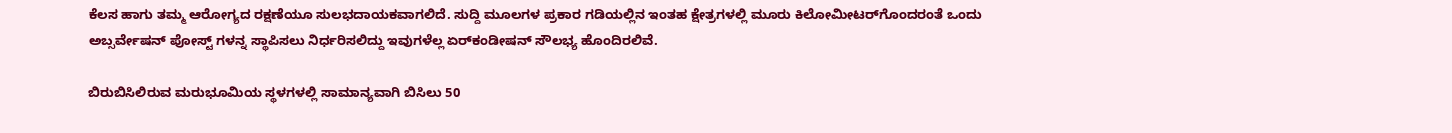ಕೆಲಸ ಹಾಗು ತಮ್ಮ ಆರೋಗ್ಯದ ರಕ್ಷಣೆಯೂ ಸುಲಭದಾಯಕವಾಗಲಿದೆ. ಸುದ್ದಿ ಮೂಲಗಳ ಪ್ರಕಾರ ಗಡಿಯಲ್ಲಿನ ಇಂತಹ ಕ್ಷೇತ್ರಗಳಲ್ಲಿ ಮೂರು ಕಿಲೋಮೀಟರ್‌ಗೊಂದರಂತೆ ಒಂದು ಅಬ್ಸರ್ವೇಷನ್ ಪೋಸ್ಟ್ ಗಳನ್ನ ಸ್ಥಾಪಿಸಲು ನಿರ್ಧರಿಸಲಿದ್ದು ಇವುಗಳೆಲ್ಲ ಏರ್‌ಕಂಡೀಷನ್ ಸೌಲಭ್ಯ ಹೊಂದಿರಲಿವೆ.

ಬಿರುಬಿಸಿಲಿರುವ ಮರುಭೂಮಿಯ ಸ್ಥಳಗಳಲ್ಲಿ ಸಾಮಾನ್ಯವಾಗಿ ಬಿಸಿಲು 50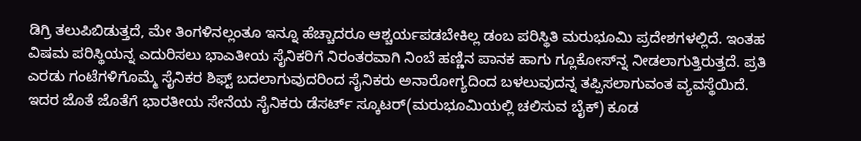ಡಿಗ್ರಿ ತಲುಪಿಬಿಡುತ್ತದೆ, ಮೇ ತಿಂಗಳಿನಲ್ಲಂತೂ ಇನ್ನೂ ಹೆಚ್ಚಾದರೂ ಆಶ್ಚರ್ಯಪಡಬೇಕಿಲ್ಲ ಡಂಬ ಪರಿಸ್ಥಿತಿ ಮರುಭೂಮಿ ಪ್ರದೇಶಗಳಲ್ಲಿದೆ. ಇಂತಹ ವಿಷಮ ಪರಿಸ್ಥಿಯನ್ನ ಎದುರಿಸಲು ಭಾಎತೀಯ ಸೈನಿಕರಿಗೆ ನಿರಂತರವಾಗಿ ನಿಂಬೆ ಹಣ್ಣಿನ ಪಾನಕ ಹಾಗು ಗ್ಲೂಕೋಸ್‌ನ್ನ ನೀಡಲಾಗುತ್ತಿರುತ್ತದೆ. ಪ್ರತಿ ಎರಡು ಗಂಟೆಗಳಿಗೊಮ್ಮೆ ಸೈನಿಕರ ಶಿಫ್ಟ್ ಬದಲಾಗುವುದರಿಂದ ಸೈನಿಕರು ಅನಾರೋಗ್ಯದಿಂದ ಬಳಲುವುದನ್ನ ತಪ್ಪಿಸಲಾಗುವಂತ ವ್ಯವಸ್ಥೆಯಿದೆ. ಇದರ ಜೊತೆ ಜೊತೆಗೆ ಭಾರತೀಯ ಸೇನೆಯ ಸೈನಿಕರು ಡೆಸರ್ಟ್ ಸ್ಕೂಟರ್(ಮರುಭೂಮಿಯಲ್ಲಿ ಚಲಿಸುವ ಬೈಕ್) ಕೂಡ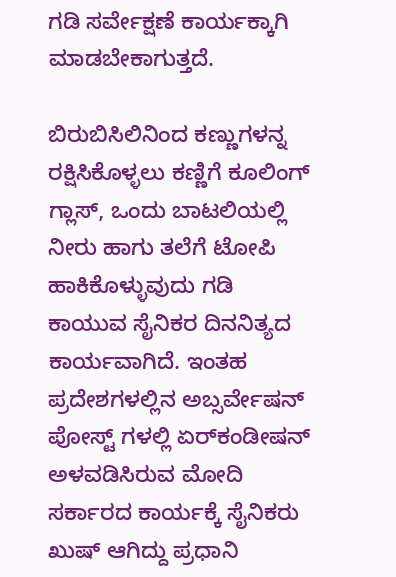ಗಡಿ ಸರ್ವೇಕ್ಷಣೆ ಕಾರ್ಯಕ್ಕಾಗಿ ಮಾಡಬೇಕಾಗುತ್ತದೆ.

ಬಿರುಬಿಸಿಲಿನಿಂದ ಕಣ್ಣುಗಳನ್ನ ರಕ್ಷಿಸಿಕೊಳ್ಳಲು ಕಣ್ಣಿಗೆ ಕೂಲಿಂಗ್ ಗ್ಲಾಸ್, ಒಂದು ಬಾಟಲಿಯಲ್ಲಿ ನೀರು ಹಾಗು ತಲೆಗೆ ಟೋಪಿ ಹಾಕಿಕೊಳ್ಳುವುದು ಗಡಿ ಕಾಯುವ ಸೈನಿಕರ ದಿನನಿತ್ಯದ ಕಾರ್ಯವಾಗಿದೆ. ಇಂತಹ ಪ್ರದೇಶಗಳಲ್ಲಿ‌ನ ಅಬ್ಸರ್ವೇಷನ್ ಪೋಸ್ಟ್ ಗಳಲ್ಲಿ ಏರ್‌ಕಂಡೀಷನ್ ಅಳವಡಿಸಿರುವ ಮೋದಿ ಸರ್ಕಾರದ ಕಾರ್ಯಕ್ಕೆ ಸೈನಿಕರು ಖುಷ್ ಆಗಿದ್ದು ಪ್ರಧಾನಿ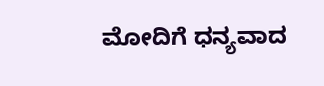ಮೋದಿಗೆ ಧನ್ಯವಾದ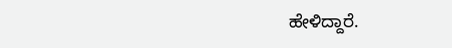ಹೇಳಿದ್ದಾರೆ.